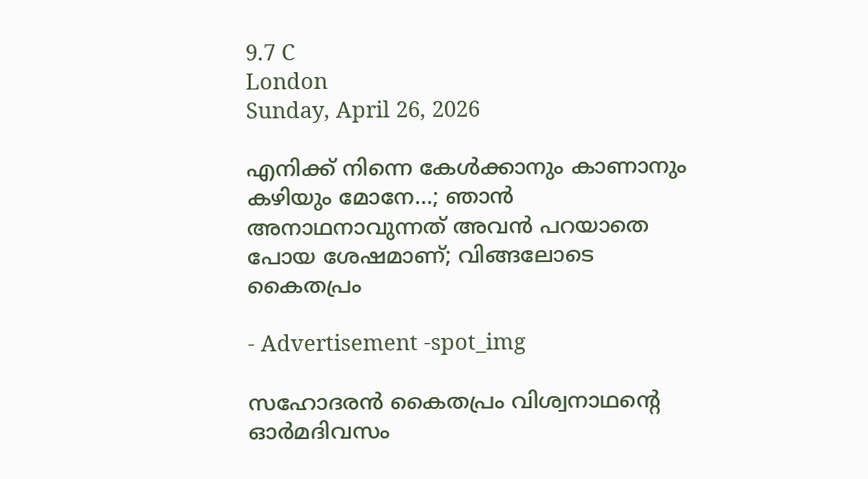9.7 C
London
Sunday, April 26, 2026

എനിക്ക് നിന്നെ കേള്‍ക്കാനും കാണാനും കഴിയും മോനേ…; ഞാന്‍ അനാഥനാവുന്നത് അവന്‍ പറയാതെ പോയ ശേഷമാണ്; വിങ്ങലോടെ കൈതപ്രം

- Advertisement -spot_img

സഹോദരന്‍ കൈതപ്രം വിശ്വനാഥന്റെ ഓര്‍മദിവസം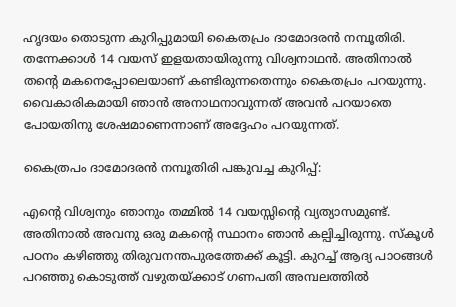ഹൃദയം തൊടുന്ന കുറിപ്പുമായി കൈതപ്രം ദാമോദരന്‍ നമ്പൂതിരി. തന്നേക്കാള്‍ 14 വയസ് ഇളയതായിരുന്നു വിശ്വനാഥന്‍. അതിനാല്‍ തന്റെ മകനെപ്പോലെയാണ് കണ്ടിരുന്നതെന്നും കൈതപ്രം പറയുന്നു. വൈകാരികമായി ഞാന്‍ അനാഥനാവുന്നത് അവന്‍ പറയാതെ പോയതിനു ശേഷമാണെന്നാണ് അദ്ദേഹം പറയുന്നത്.

കൈത്രപം ദാമോദരന്‍ നമ്പൂതിരി പങ്കുവച്ച കുറിപ്പ്:

എന്റെ വിശ്വനും ഞാനും തമ്മില്‍ 14 വയസ്സിന്റെ വ്യത്യാസമുണ്ട്. അതിനാല്‍ അവനു ഒരു മകന്റെ സ്ഥാനം ഞാന്‍ കല്പിച്ചിരുന്നു. സ്‌കൂള്‍ പഠനം കഴിഞ്ഞു തിരുവനന്തപുരത്തേക്ക് കൂട്ടി. കുറച്ച് ആദ്യ പാഠങ്ങള്‍ പറഞ്ഞു കൊടുത്ത് വഴുതയ്ക്കാട് ഗണപതി അമ്പലത്തില്‍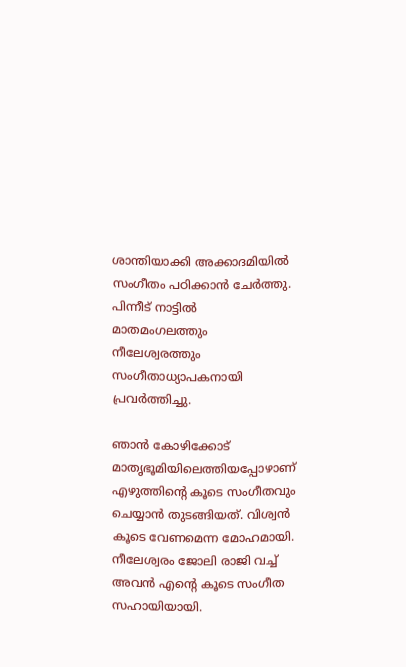ശാന്തിയാക്കി അക്കാദമിയില്‍ സംഗീതം പഠിക്കാന്‍ ചേര്‍ത്തു. പിന്നീട് നാട്ടില്‍ മാതമംഗലത്തും നീലേശ്വരത്തും സംഗീതാധ്യാപകനായി പ്രവര്‍ത്തിച്ചു.

ഞാന്‍ കോഴിക്കോട് മാതൃഭൂമിയിലെത്തിയപ്പോഴാണ് എഴുത്തിന്റെ കൂടെ സംഗീതവും ചെയ്യാന്‍ തുടങ്ങിയത്. വിശ്വന്‍ കൂടെ വേണമെന്ന മോഹമായി. നീലേശ്വരം ജോലി രാജി വച്ച് അവന്‍ എന്റെ കൂടെ സംഗീത സഹായിയായി.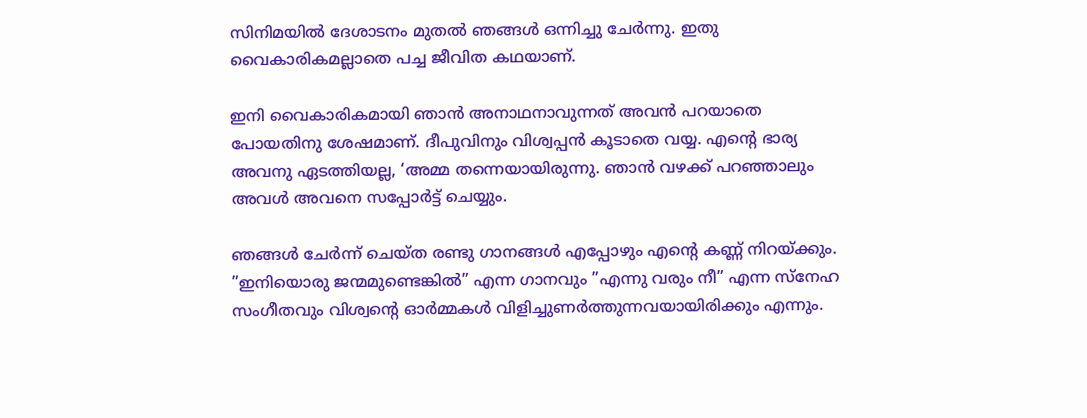സിനിമയില്‍ ദേശാടനം മുതല്‍ ഞങ്ങള്‍ ഒന്നിച്ചു ചേര്‍ന്നു. ഇതു വൈകാരികമല്ലാതെ പച്ച ജീവിത കഥയാണ്.

ഇനി വൈകാരികമായി ഞാന്‍ അനാഥനാവുന്നത് അവന്‍ പറയാതെ പോയതിനു ശേഷമാണ്. ദീപുവിനും വിശ്വപ്പന്‍ കൂടാതെ വയ്യ. എന്റെ ഭാര്യ അവനു ഏടത്തിയല്ല, ‘അമ്മ തന്നെയായിരുന്നു. ഞാന്‍ വഴക്ക് പറഞ്ഞാലും അവള്‍ അവനെ സപ്പോര്‍ട്ട് ചെയ്യും.

ഞങ്ങള്‍ ചേര്‍ന്ന് ചെയ്ത രണ്ടു ഗാനങ്ങള്‍ എപ്പോഴും എന്റെ കണ്ണ് നിറയ്ക്കും. ”ഇനിയൊരു ജന്മമുണ്ടെങ്കില്‍” എന്ന ഗാനവും ”എന്നു വരും നീ” എന്ന സ്‌നേഹ സംഗീതവും വിശ്വന്റെ ഓര്‍മ്മകള്‍ വിളിച്ചുണര്‍ത്തുന്നവയായിരിക്കും എന്നും.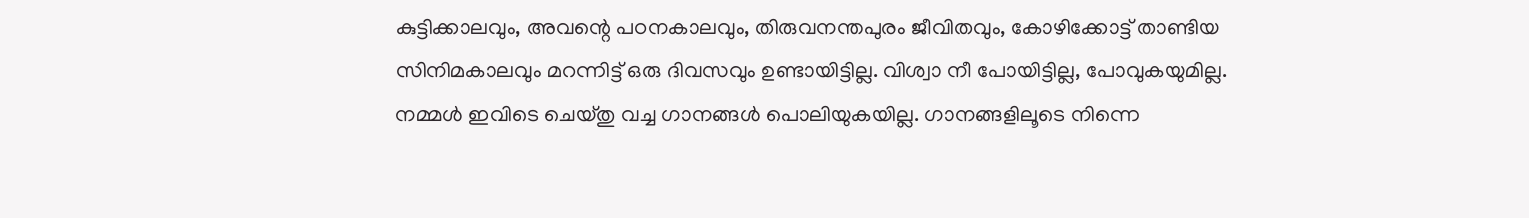കുട്ടിക്കാലവും, അവന്റെ പഠനകാലവും, തിരുവനന്തപുരം ജീവിതവും, കോഴിക്കോട്ട് താണ്ടിയ സിനിമകാലവും മറന്നിട്ട് ഒരു ദിവസവും ഉണ്ടായിട്ടില്ല. വിശ്വാ നീ പോയിട്ടില്ല, പോവുകയുമില്ല. നമ്മള്‍ ഇവിടെ ചെയ്തു വച്ച ഗാനങ്ങള്‍ പൊലിയുകയില്ല. ഗാനങ്ങളിലൂടെ നിന്നെ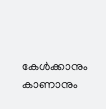കേള്‍ക്കാനും കാണാനും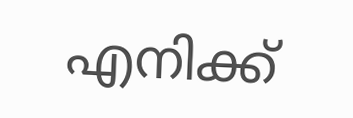എനിക്ക്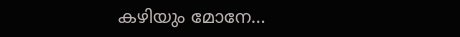കഴിയും മോനേ…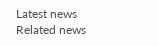Latest news
Related news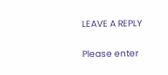LEAVE A REPLY

Please enter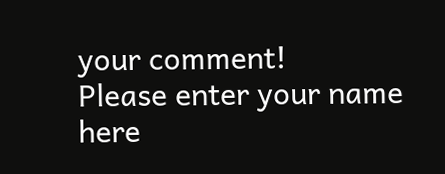your comment!
Please enter your name here